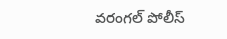వరంగల్ పోలీస్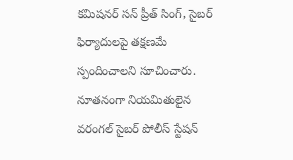కమిషనర్ సన్ ప్రీత్ సింగ్, సైబర్ ఫిర్యాదులపై తక్షణమే స్పందించాలని సూచించారు. నూతనంగా నియమితులైన వరంగల్ సైబర్ పోలీస్ స్టేషన్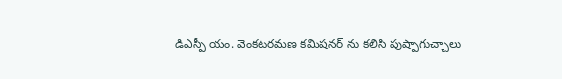డిఎస్పీ యం. వెంకటరమణ కమిషనర్ ను కలిసి పుష్పాగుచ్చాలు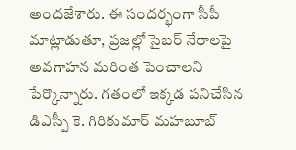అందజేశారు. ఈ సందర్భంగా సీపీ మాట్లాడుతూ, ప్రజల్లో సైబర్ నేరాలపై అవగాహన మరింత పెంచాలని పేర్కొన్నారు. గతంలో ఇక్కడ పనిచేసిన డిఎస్పీ కె. గిరికుమార్ మహబూబ్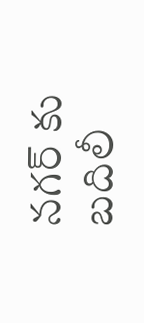నగర్ కు బదిలీ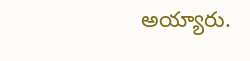అయ్యారు.